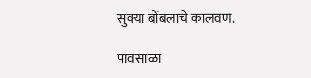सुक्या बोंबलाचे कालवण.

पावसाळा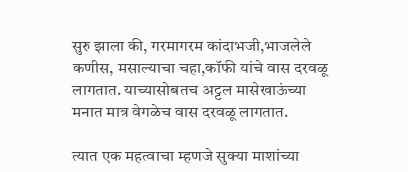सुरु झाला की, गरमागरम कांदाभजी,भाजलेले कणीस, मसाल्याचा चहा,कॉफी यांचे वास दरवळू लागतात. याच्यासोबतच अट्टल मासेखाऊंच्या मनात मात्र वेगळेच वास दरवळू लागतात.

त्यात एक महत्वाचा म्हणजे सुक्या माशांच्या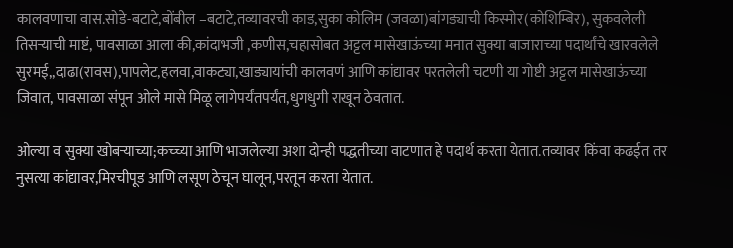कालवणाचा वास.सोडे-बटाटे,बोंबील –बटाटे,तव्यावरची काड,सुका कोलिम (जवळा)बांगड्याची किस्मोर(कोशिम्बिर), सुकवलेली तिसऱ्याची माष्टं, पावसाळा आला की,कांदाभजी ,कणीस,चहासोबत अट्टल मासेखाऊंच्या मनात सुक्या बाजाराच्या पदार्थांचे खारवलेले सुरमई,,दाढा(रावस),पापलेट,हलवा,वाकट्या,खाड्यायांची कालवणं आणि कांद्यावर परतलेली चटणी या गोष्टी अट्टल मासेखाऊंच्या जिवात, पावसाळा संपून ओले मासे मिळू लागेपर्यंतपर्यंत,धुगधुगी राखून ठेवतात.

ओल्या व सुक्या खोबऱ्याच्या;कच्च्या आणि भाजलेल्या अशा दोन्ही पद्धतीच्या वाटणात हे पदार्थ करता येतात.तव्यावर किंवा कढईत तर नुसत्या कांद्यावर,मिरचीपूड आणि लसूण ठेचून घालून,परतून करता येतात.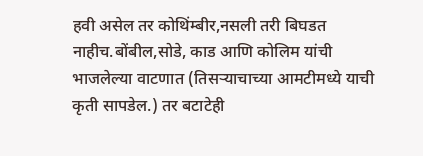हवी असेल तर कोथिंम्बीर,नसली तरी बिघडत नाहीच.बोंबील,सोडे, काड आणि कोलिम यांची भाजलेल्या वाटणात (तिसऱ्याचाच्या आमटीमध्ये याची कृती सापडेल.) तर बटाटेही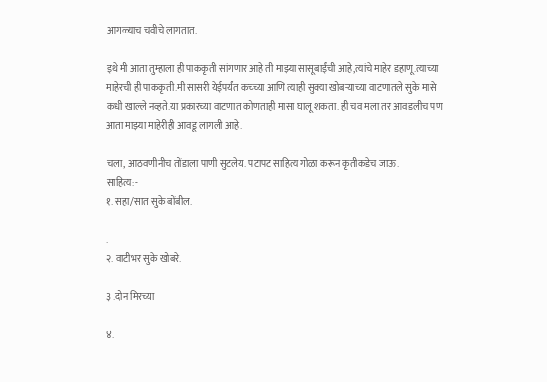आगळ्याच चवीचे लागतात.

इथे मी आता तुम्हाला ही पाककृती सांगणार आहे ती माझ्या सासूबाईंची आहे,त्यांचे माहेर डहाणू.त्याच्या माहेरची ही पाककृती.मी सासरी येईपर्यंत कच्च्या आणि त्याही सुक्या खोबऱ्याच्या वाटणातले सुके मासे कधी खाल्ले नव्हते.या प्रकारच्या वाटणात कोणताही मासा घालू शकता. ही चव मला तर आवडलीच पण आता माझ्या माहेरीही आवडू लागली आहे.

चला, आठवणीनीच तोंडाला पाणी सुटलेय. पटापट साहित्य गोळा करून कृतीकडेच जाऊ.
साहित्य:-
१. सहा/सात सुके बोंबील.

.
२. वाटीभर सुके खोबरे.

३ .दोन मिरच्या

४.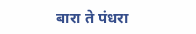बारा ते पंधरा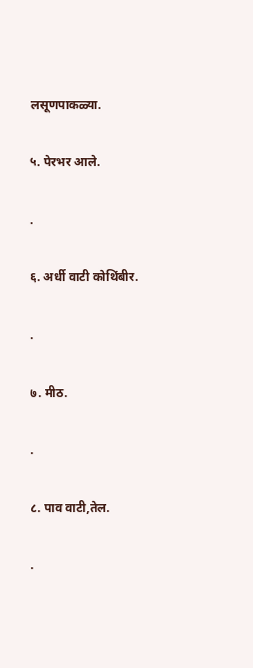लसूणपाकळ्या.

५. पेरभर आले.

.

६. अर्धी वाटी कोथिंबीर.

.

७. मीठ.

.

८. पाव वाटी,तेल.

.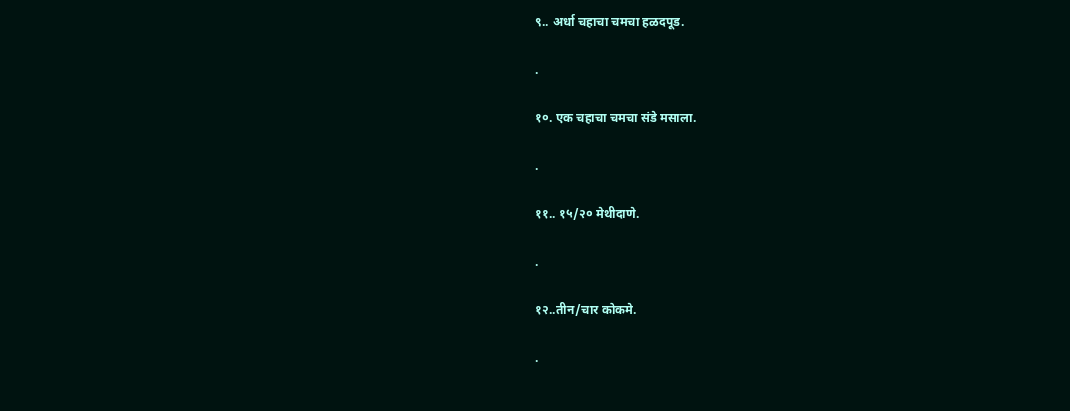९.. अर्धा चहाचा चमचा हळदपूड.

.

१०. एक चहाचा चमचा संडे मसाला.

.

११.. १५/२० मेथीदाणे.

.

१२..तीन/चार कोकमे.

.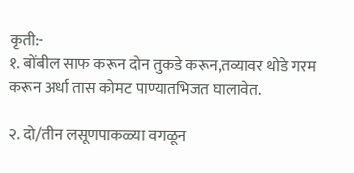कृती:-
१. बोंबील साफ करून दोन तुकडे करून,तव्यावर थोडे गरम करून अर्धा तास कोमट पाण्यातभिजत घालावेत.

२. दो/तीन लसूणपाकळ्या वगळून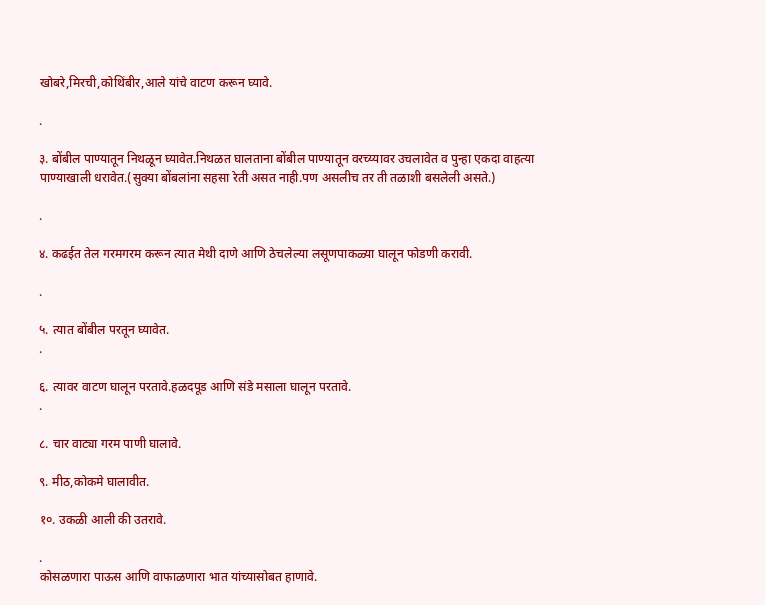खोबरे,मिरची,कोथिंबीर,आले यांचे वाटण करून घ्यावे.

.

३. बोंबील पाण्यातून निथळून घ्यावेत.निथळत घालताना बोंबील पाण्यातून वरच्य्यावर उचलावेत व पुन्हा एकदा वाहत्या पाण्याखाली धरावेत.(सुक्या बोंबलांना सहसा रेती असत नाही.पण असलीच तर ती तळाशी बसलेली असते.)

.

४. कढईत तेल गरमगरम करून त्यात मेथी दाणे आणि ठेचलेल्या लसूणपाकळ्या घालून फोडणी करावी.

.

५. त्यात बोंबील परतून घ्यावेत.
.

६. त्यावर वाटण घालून परतावे.हळदपूड आणि संडे मसाला घालून परतावे.
.

८. चार वाट्या गरम पाणी घालावे.

९. मीठ,कोकमे घालावीत.

१०. उकळी आली की उतरावे.

.
कोसळणारा पाऊस आणि वाफाळणारा भात यांच्यासोबत हाणावे.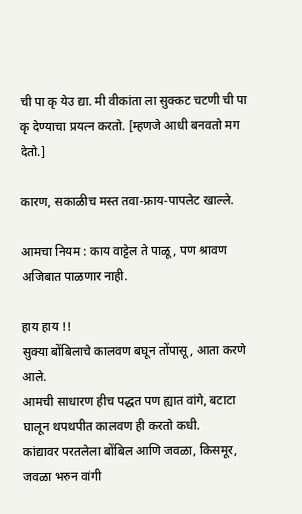ची पा कृ येउ द्या. मी वीकांता ला सुक्कट चटणी ची पा कृ देण्याचा प्रयत्न करतो. [म्हणजे आधी बनवतो मग देतो.]

कारण, सकाळीच मस्त तवा-फ्राय-पापलेट खाल्ले.

आमचा नियम : काय वाट्टेल ते पाळू, पण श्रावण अजिबात पाळणार नाही.

हाय हाय !!
सुक्या बोंबिलाचे कालवण बघून तोंपासू, आता करणे आले.
आमची साधारण हीच पद्धत पण ह्यात वांगे, बटाटा घालून थपथपीत कालवण ही करतो कधी.
कांद्यावर परतलेला बोंबिल आणि जवळा, किसमूर, जवळा भरुन वांगी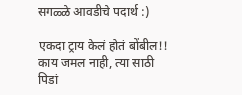सगळ्ळे आवडीचे पदार्थ :)

एकदा ट्राय केलं होतं बोंबील!!
काय जमल नाही, त्या साठी पिडां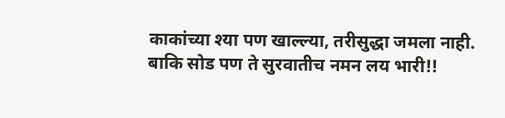काकांच्या श्या पण खाल्ल्या, तरीसुद्धा जमला नाही.
बाकि सोड पण ते सुरवातीच नमन लय भारी!!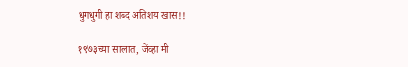धुगधुगी हा शब्द अतिशय खास!!

१९७३च्या सालात, जेंव्हा मी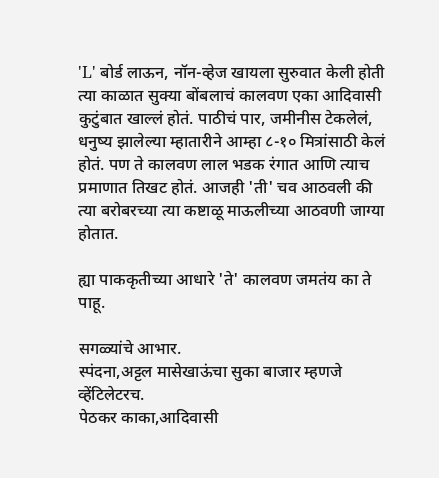'L' बोर्ड लाऊन, नॉन-व्हेज खायला सुरुवात केली होती त्या काळात सुक्या बोंबलाचं कालवण एका आदिवासी कुटुंबात खाल्लं होतं. पाठीचं पार, जमीनीस टेकलेलं, धनुष्य झालेल्या म्हातारीने आम्हा ८-१० मित्रांसाठी केलं होतं. पण ते कालवण लाल भडक रंगात आणि त्याच प्रमाणात तिखट होतं. आजही 'ती' चव आठवली की त्या बरोबरच्या त्या कष्टाळू माऊलीच्या आठवणी जाग्या होतात.

ह्या पाककृतीच्या आधारे 'ते' कालवण जमतंय का ते पाहू.

सगळ्यांचे आभार.
स्पंदना,अट्टल मासेखाऊंचा सुका बाजार म्हणजे व्हेंटिलेटरच.
पेठकर काका,आदिवासी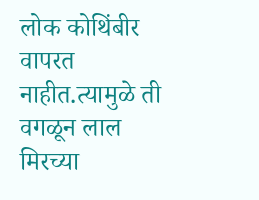लोक कोथिंबीर वापरत नाहीत.त्यामुळे ती वगळून लाल मिरच्या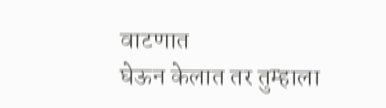वाटणात
घेऊन केलात तर तुम्हाला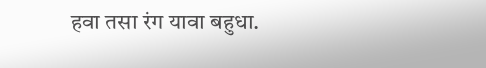हवा तसा रंग यावा बहुधा.